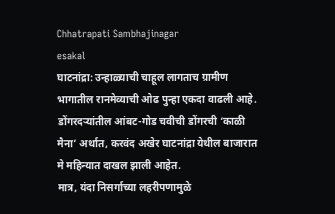Chhatrapati Sambhajinagar
esakal
घाटनांद्रा: उन्हाळ्याची चाहूल लागताच ग्रामीण भागातील रानमेव्याची ओढ पुन्हा एकदा वाढली आहे. डोंगरदऱ्यांतील आंबट-गोड चवीची डोंगरची ‘काळी मैना’ अर्थात, करवंद अखेर घाटनांद्रा येथील बाजारात मे महिन्यात दाखल झाली आहेत.
मात्र, यंदा निसर्गाच्या लहरीपणामुळे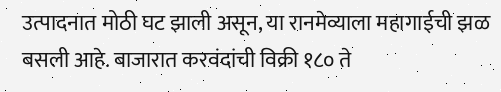उत्पादनात मोठी घट झाली असून, या रानमेव्याला महागाईची झळ बसली आहे. बाजारात करवंदांची विक्री १८० ते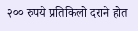२०० रुपये प्रतिकिलो दराने होत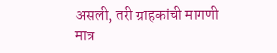असली, तरी ग्राहकांची मागणी मात्र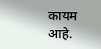कायम आहे.